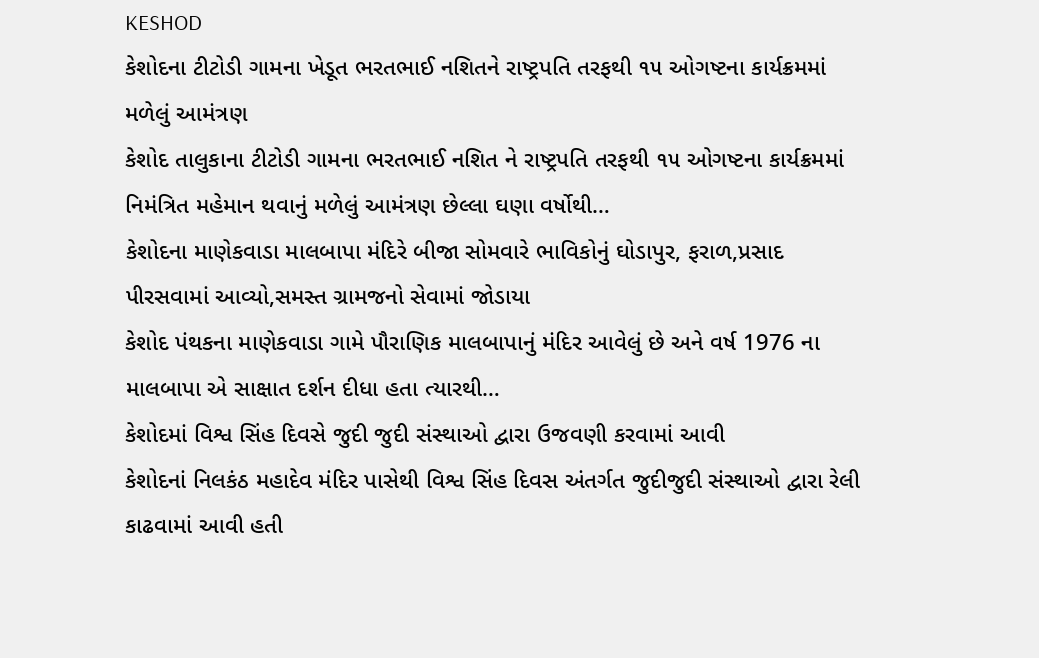KESHOD
કેશોદના ટીટોડી ગામના ખેડૂત ભરતભાઈ નશિતને રાષ્ટ્રપતિ તરફથી ૧૫ ઓગષ્ટના કાર્યક્રમમાં મળેલું આમંત્રણ
કેશોદ તાલુકાના ટીટોડી ગામના ભરતભાઈ નશિત ને રાષ્ટ્રપતિ તરફથી ૧૫ ઓગષ્ટના કાર્યક્રમમાં નિમંત્રિત મહેમાન થવાનું મળેલું આમંત્રણ છેલ્લા ઘણા વર્ષોથી…
કેશોદના માણેકવાડા માલબાપા મંદિરે બીજા સોમવારે ભાવિકોનું ઘોડાપુર, ફરાળ,પ્રસાદ પીરસવામાં આવ્યો,સમસ્ત ગ્રામજનો સેવામાં જોડાયા
કેશોદ પંથકના માણેકવાડા ગામે પૌરાણિક માલબાપાનું મંદિર આવેલું છે અને વર્ષ 1976 ના માલબાપા એ સાક્ષાત દર્શન દીધા હતા ત્યારથી…
કેશોદમાં વિશ્વ સિંહ દિવસે જુદી જુદી સંસ્થાઓ દ્વારા ઉજવણી કરવામાં આવી
કેશોદનાં નિલકંઠ મહાદેવ મંદિર પાસેથી વિશ્વ સિંહ દિવસ અંતર્ગત જુદીજુદી સંસ્થાઓ દ્વારા રેલી કાઢવામાં આવી હતી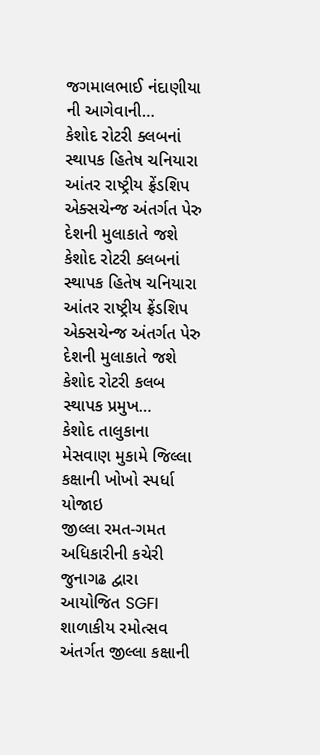જગમાલભાઈ નંદાણીયા ની આગેવાની…
કેશોદ રોટરી ક્લબનાં સ્થાપક હિતેષ ચનિયારા આંતર રાષ્ટ્રીય ફ્રેંડશિપ એક્સચેન્જ અંતર્ગત પેરુ દેશની મુલાકાતે જશે
કેશોદ રોટરી ક્લબનાં સ્થાપક હિતેષ ચનિયારા આંતર રાષ્ટ્રીય ફ્રેંડશિપ એક્સચેન્જ અંતર્ગત પેરુ દેશની મુલાકાતે જશે કેશોદ રોટરી કલબ સ્થાપક પ્રમુખ…
કેશોદ તાલુકાના મેસવાણ મુકામે જિલ્લા કક્ષાની ખોખો સ્પર્ધા યોજાઇ
જીલ્લા રમત-ગમત અધિકારીની કચેરી જુનાગઢ દ્વારા આયોજિત SGFI શાળાકીય રમોત્સવ અંતર્ગત જીલ્લા કક્ષાની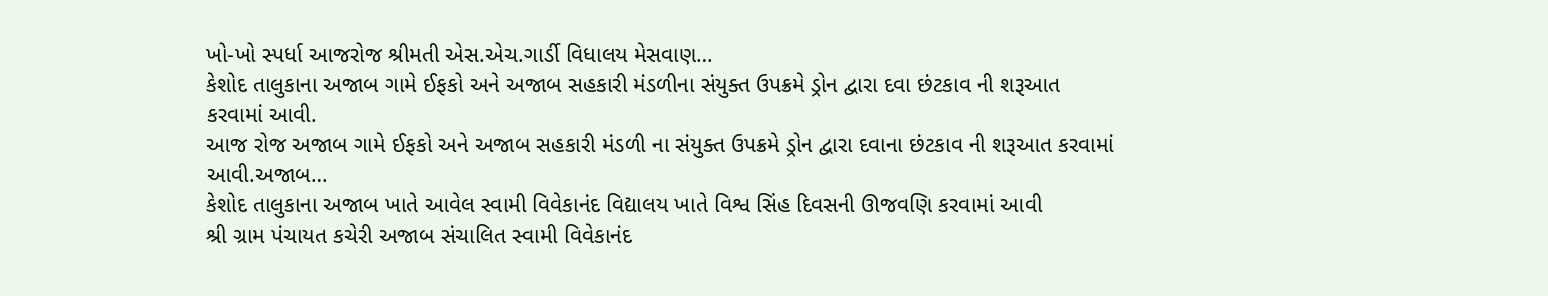ખો-ખો સ્પર્ધા આજરોજ શ્રીમતી એસ.એચ.ગાર્ડી વિધાલય મેસવાણ…
કેશોદ તાલુકાના અજાબ ગામે ઈફકો અને અજાબ સહકારી મંડળીના સંયુક્ત ઉપક્રમે ડ્રોન દ્વારા દવા છંટકાવ ની શરૂઆત કરવામાં આવી.
આજ રોજ અજાબ ગામે ઈફકો અને અજાબ સહકારી મંડળી ના સંયુક્ત ઉપક્રમે ડ્રોન દ્વારા દવાના છંટકાવ ની શરૂઆત કરવામાં આવી.અજાબ…
કેશોદ તાલુકાના અજાબ ખાતે આવેલ સ્વામી વિવેકાનંદ વિદ્યાલય ખાતે વિશ્વ સિંહ દિવસની ઊજવણિ કરવામાં આવી
શ્રી ગ્રામ પંચાયત કચેરી અજાબ સંચાલિત સ્વામી વિવેકાનંદ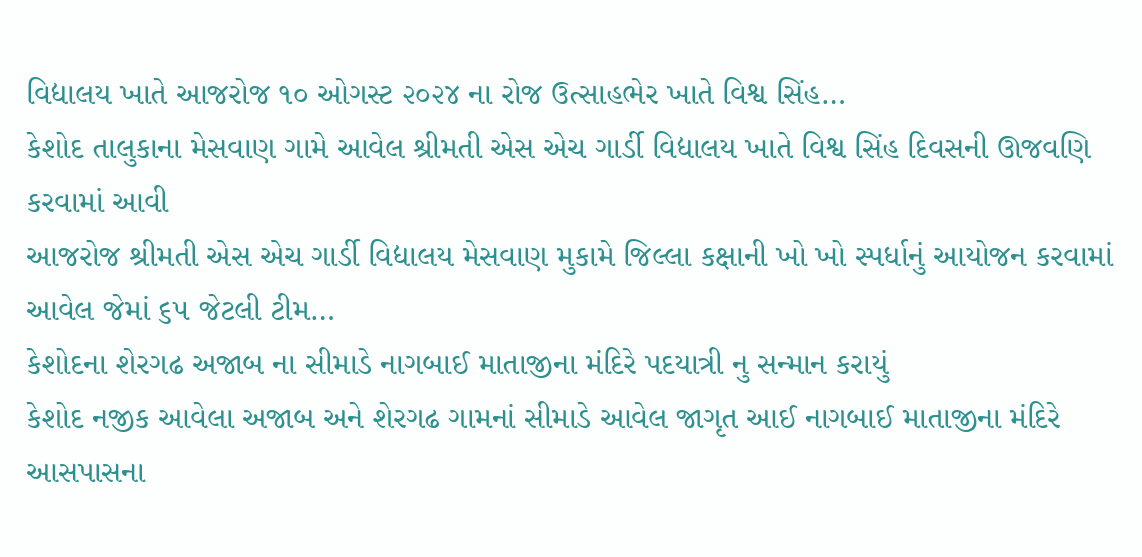વિદ્યાલય ખાતે આજરોજ ૧૦ ઓગસ્ટ ૨૦૨૪ ના રોજ ઉત્સાહભેર ખાતે વિશ્વ સિંહ…
કેશોદ તાલુકાના મેસવાણ ગામે આવેલ શ્રીમતી એસ એચ ગાર્ડી વિદ્યાલય ખાતે વિશ્વ સિંહ દિવસની ઊજવણિ કરવામાં આવી
આજરોજ શ્રીમતી એસ એચ ગાર્ડી વિદ્યાલય મેસવાણ મુકામે જિલ્લા કક્ષાની ખો ખો સ્પર્ધાનું આયોજન કરવામાં આવેલ જેમાં ૬૫ જેટલી ટીમ…
કેશોદના શેરગઢ અજાબ ના સીમાડે નાગબાઈ માતાજીના મંદિરે પદયાત્રી નુ સન્માન કરાયું
કેશોદ નજીક આવેલા અજાબ અને શેરગઢ ગામનાં સીમાડે આવેલ જાગૃત આઈ નાગબાઈ માતાજીના મંદિરે આસપાસના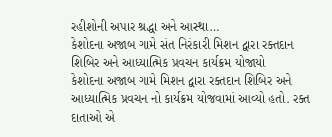રહીશોની અપાર શ્રદ્ધા અને આસ્થા…
કેશોદના અજાબ ગામે સંત નિરંકારી મિશન દ્વારા રક્તદાન શિબિર અને આધ્યાત્મિક પ્રવચન કાર્યક્રમ યોજાયો
કેશોદના અજાબ ગામે મિશન દ્વારા રક્તદાન શિબિર અને આધ્યાત્મિક પ્રવચન નો કાર્યક્રમ યોજવામાં આવ્યો હતો. રક્ત દાતાઓ એ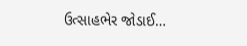ઉત્સાહભેર જોડાઈ…